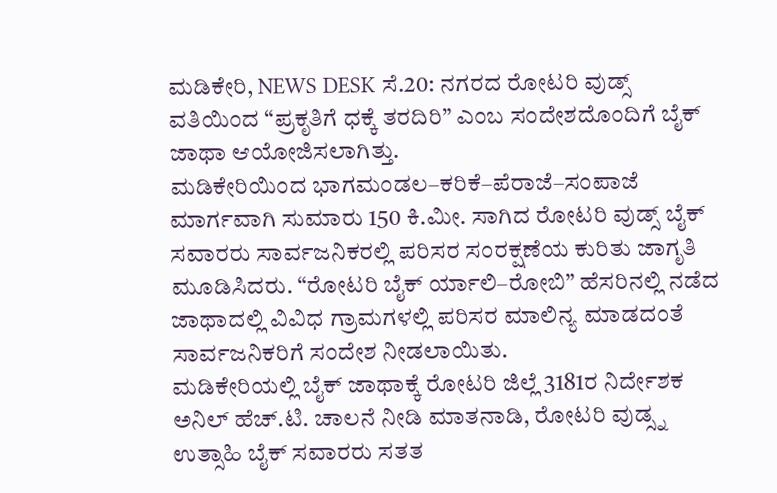ಮಡಿಕೇರಿ, NEWS DESK ಸೆ.20: ನಗರದ ರೋಟರಿ ವುಡ್ಸ್ ವತಿಯಿಂದ “ಪ್ರಕೃತಿಗೆ ಧಕ್ಕೆ ತರದಿರಿ” ಎಂಬ ಸಂದೇಶದೊಂದಿಗೆ ಬೈಕ್ ಜಾಥಾ ಆಯೋಜಿಸಲಾಗಿತ್ತು.
ಮಡಿಕೇರಿಯಿಂದ ಭಾಗಮಂಡಲ–ಕರಿಕೆ–ಪೆರಾಜೆ–ಸಂಪಾಜೆ ಮಾರ್ಗವಾಗಿ ಸುಮಾರು 150 ಕಿ.ಮೀ. ಸಾಗಿದ ರೋಟರಿ ವುಡ್ಸ್ ಬೈಕ್ ಸವಾರರು ಸಾರ್ವಜನಿಕರಲ್ಲಿ ಪರಿಸರ ಸಂರಕ್ಷಣೆಯ ಕುರಿತು ಜಾಗೃತಿ ಮೂಡಿಸಿದರು. “ರೋಟರಿ ಬೈಕ್ ರ್ಯಾಲಿ–ರೋಬಿ” ಹೆಸರಿನಲ್ಲಿ ನಡೆದ ಜಾಥಾದಲ್ಲಿ ವಿವಿಧ ಗ್ರಾಮಗಳಲ್ಲಿ ಪರಿಸರ ಮಾಲಿನ್ಯ ಮಾಡದಂತೆ ಸಾರ್ವಜನಿಕರಿಗೆ ಸಂದೇಶ ನೀಡಲಾಯಿತು.
ಮಡಿಕೇರಿಯಲ್ಲಿ ಬೈಕ್ ಜಾಥಾಕ್ಕೆ ರೋಟರಿ ಜಿಲ್ಲೆ 3181ರ ನಿರ್ದೇಶಕ ಅನಿಲ್ ಹೆಚ್.ಟಿ. ಚಾಲನೆ ನೀಡಿ ಮಾತನಾಡಿ, ರೋಟರಿ ವುಡ್ಸ್ನ ಉತ್ಸಾಹಿ ಬೈಕ್ ಸವಾರರು ಸತತ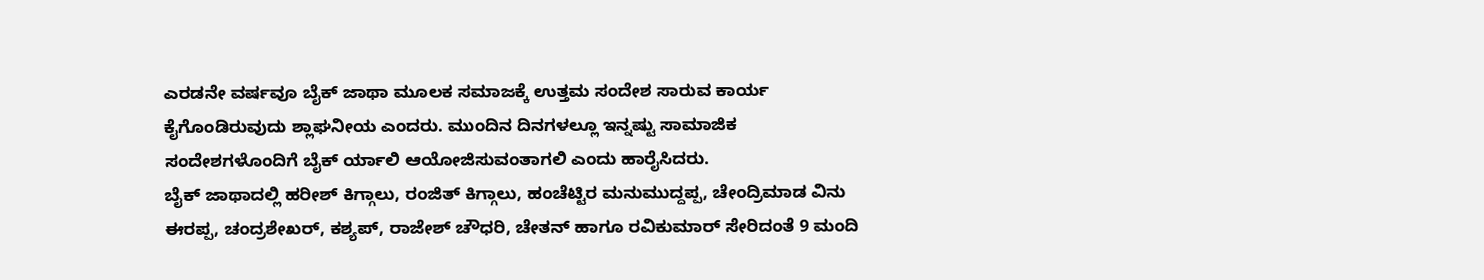ಎರಡನೇ ವರ್ಷವೂ ಬೈಕ್ ಜಾಥಾ ಮೂಲಕ ಸಮಾಜಕ್ಕೆ ಉತ್ತಮ ಸಂದೇಶ ಸಾರುವ ಕಾರ್ಯ ಕೈಗೊಂಡಿರುವುದು ಶ್ಲಾಘನೀಯ ಎಂದರು. ಮುಂದಿನ ದಿನಗಳಲ್ಲೂ ಇನ್ನಷ್ಟು ಸಾಮಾಜಿಕ ಸಂದೇಶಗಳೊಂದಿಗೆ ಬೈಕ್ ರ್ಯಾಲಿ ಆಯೋಜಿಸುವಂತಾಗಲಿ ಎಂದು ಹಾರೈಸಿದರು.
ಬೈಕ್ ಜಾಥಾದಲ್ಲಿ ಹರೀಶ್ ಕಿಗ್ಗಾಲು, ರಂಜಿತ್ ಕಿಗ್ಗಾಲು, ಹಂಚೆಟ್ಟಿರ ಮನುಮುದ್ದಪ್ಪ, ಚೇಂದ್ರಿಮಾಡ ವಿನು ಈರಪ್ಪ, ಚಂದ್ರಶೇಖರ್, ಕಶ್ಯಪ್, ರಾಜೇಶ್ ಚೌಧರಿ, ಚೇತನ್ ಹಾಗೂ ರವಿಕುಮಾರ್ ಸೇರಿದಂತೆ 9 ಮಂದಿ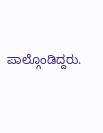ಪಾಲ್ಗೊಂಡಿದ್ದರು.